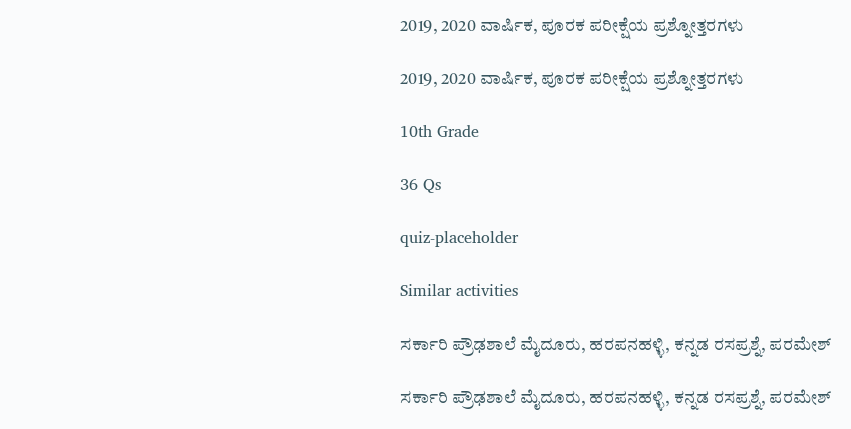2019, 2020 ವಾರ್ಷಿಕ, ಪೂರಕ ಪರೀಕ್ಷೆಯ ಪ್ರಶ್ನೋತ್ತರಗಳು

2019, 2020 ವಾರ್ಷಿಕ, ಪೂರಕ ಪರೀಕ್ಷೆಯ ಪ್ರಶ್ನೋತ್ತರಗಳು

10th Grade

36 Qs

quiz-placeholder

Similar activities

ಸರ್ಕಾರಿ ಪ್ರೌಢಶಾಲೆ ಮೈದೂರು, ಹರಪನಹಳ್ಳಿ, ಕನ್ನಡ ರಸಪ್ರಶ್ನೆ, ಪರಮೇಶ್

ಸರ್ಕಾರಿ ಪ್ರೌಢಶಾಲೆ ಮೈದೂರು, ಹರಪನಹಳ್ಳಿ, ಕನ್ನಡ ರಸಪ್ರಶ್ನೆ, ಪರಮೇಶ್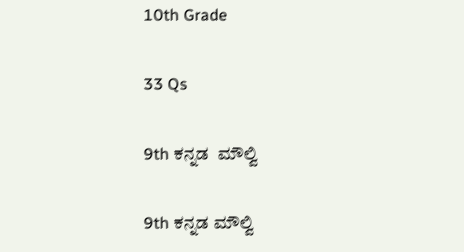10th Grade

33 Qs

9th ಕನ್ನಡ  ಮೌಲ್ವಿ

9th ಕನ್ನಡ ಮೌಲ್ವಿ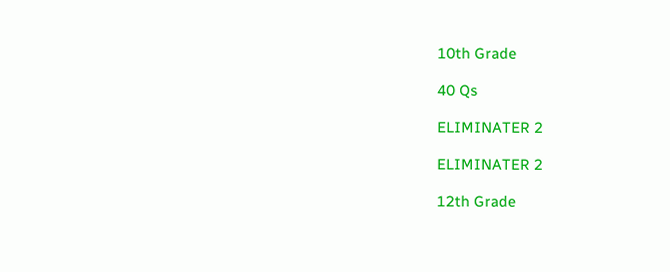10th Grade

40 Qs

ELIMINATER 2

ELIMINATER 2

12th Grade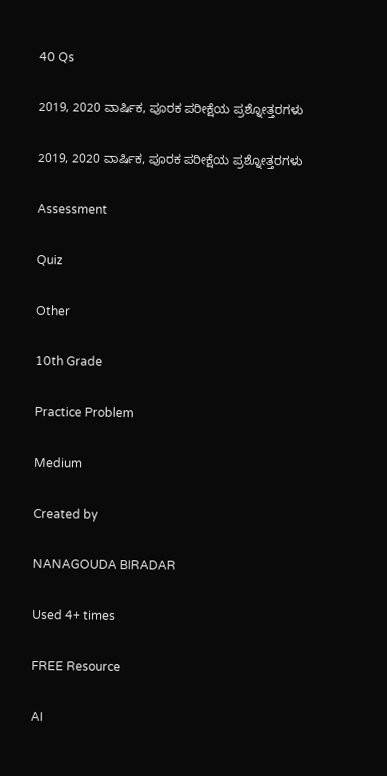40 Qs

2019, 2020 ವಾರ್ಷಿಕ, ಪೂರಕ ಪರೀಕ್ಷೆಯ ಪ್ರಶ್ನೋತ್ತರಗಳು

2019, 2020 ವಾರ್ಷಿಕ, ಪೂರಕ ಪರೀಕ್ಷೆಯ ಪ್ರಶ್ನೋತ್ತರಗಳು

Assessment

Quiz

Other

10th Grade

Practice Problem

Medium

Created by

NANAGOUDA BIRADAR

Used 4+ times

FREE Resource

AI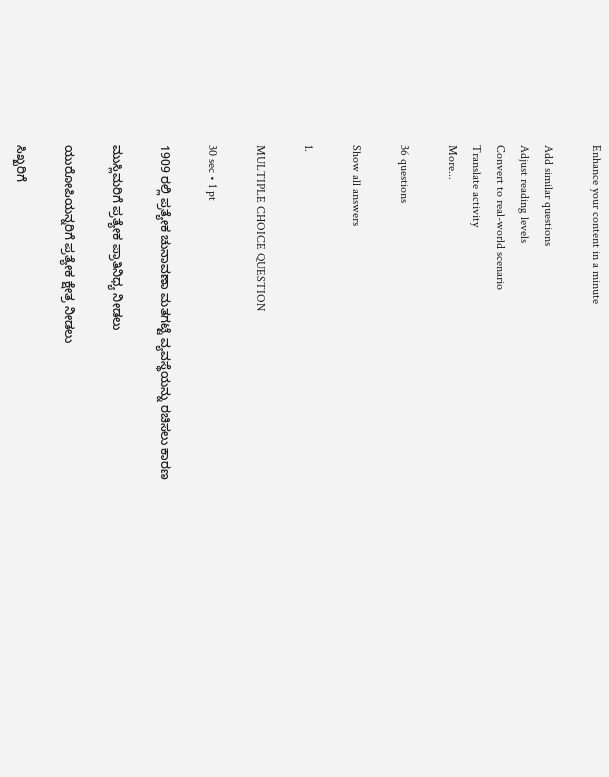Enhance your content in a minute

Add similar questions
Adjust reading levels
Convert to real-world scenario
Translate activity
More...

36 questions

Show all answers

1.

MULTIPLE CHOICE QUESTION

30 sec • 1 pt

1909 ರಲ್ಲಿ ಪ್ರತ್ಯೇಕ ಚುನಾವಣಾ ಮತಗಟ್ಟೆ ವ್ಯವಸ್ಥೆಯನ್ನು ರಚಿಸಲು ಕಾರಣ

ಮುಸ್ಲಿಮರಿಗೆ ಪ್ರತ್ಯೇಕ ಪ್ರಾತಿನಿಧ್ಯ ನೀಡಲು

ಯುರೋಪಿಯನ್ನರಿಗೆ ಪ್ರತ್ಯೇಕ ಕ್ಷೇತ್ರ ನೀಡಲು

ಸಿಖ್ಖರಿಗೆ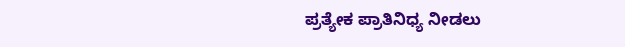ಪ್ರತ್ಯೇಕ ಪ್ರಾತಿನಿಧ್ಯ ನೀಡಲು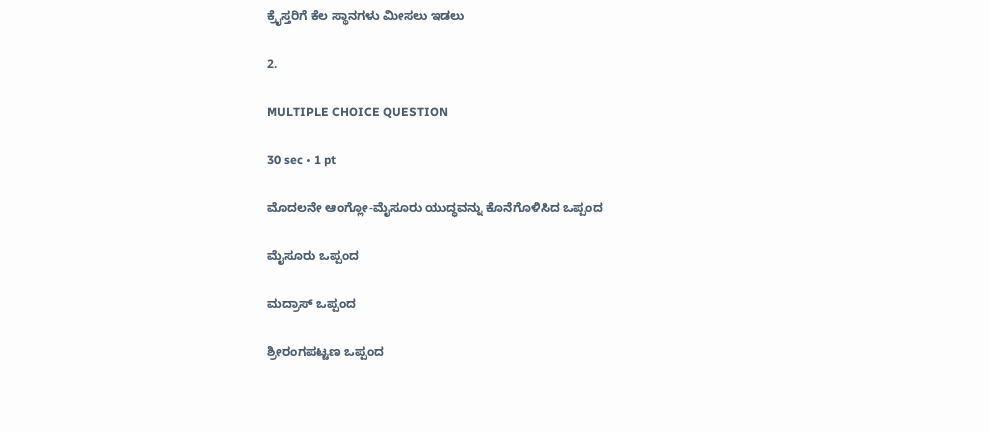ಕ್ರೈಸ್ತರಿಗೆ ಕೆಲ ಸ್ಥಾನಗಳು ಮೀಸಲು ಇಡಲು

2.

MULTIPLE CHOICE QUESTION

30 sec • 1 pt

ಮೊದಲನೇ ಆಂಗ್ಲೋ-ಮೈಸೂರು ಯುದ್ಧವನ್ನು ಕೊನೆಗೊಳಿಸಿದ ಒಪ್ಪಂದ

ಮೈಸೂರು ಒಪ್ಪಂದ

ಮದ್ರಾಸ್ ಒಪ್ಪಂದ

ಶ್ರೀರಂಗಪಟ್ಟಣ ಒಪ್ಪಂದ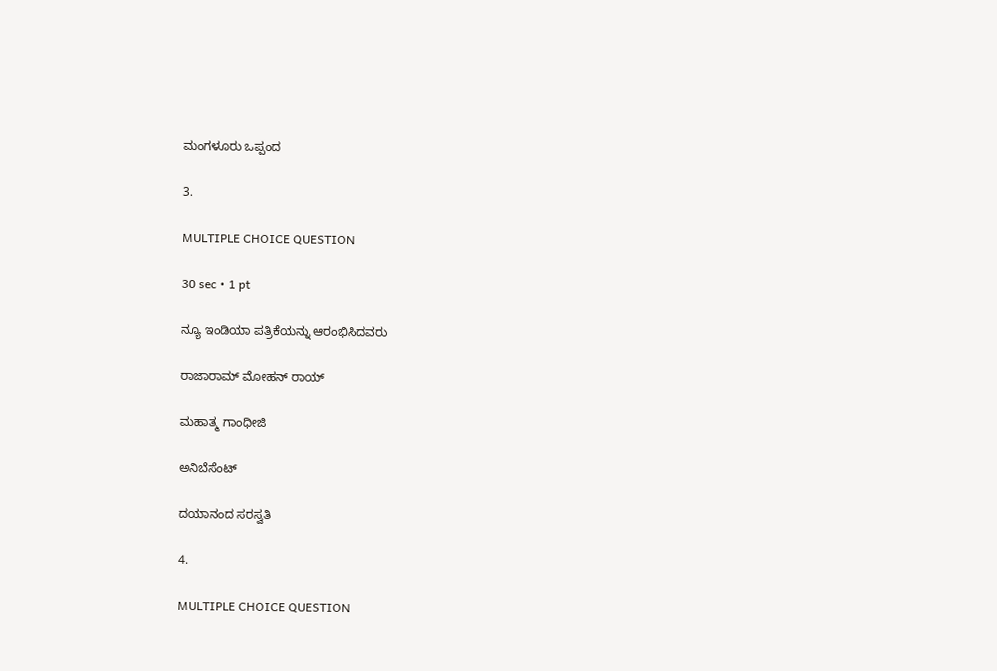ಮಂಗಳೂರು ಒಪ್ಪಂದ

3.

MULTIPLE CHOICE QUESTION

30 sec • 1 pt

ನ್ಯೂ ಇಂಡಿಯಾ ಪತ್ರಿಕೆಯನ್ನು ಆರಂಭಿಸಿದವರು

ರಾಜಾರಾಮ್ ಮೋಹನ್ ರಾಯ್

ಮಹಾತ್ಮ ಗಾಂಧೀಜಿ

ಅನಿಬೆಸೆಂಟ್

ದಯಾನಂದ ಸರಸ್ವತಿ

4.

MULTIPLE CHOICE QUESTION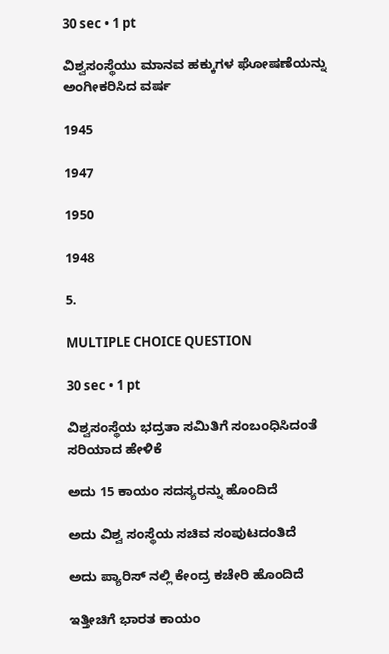30 sec • 1 pt

ವಿಶ್ವಸಂಸ್ಥೆಯು ಮಾನವ ಹಕ್ಕುಗಳ ಘೋಷಣೆಯನ್ನು ಅಂಗೀಕರಿಸಿದ ವರ್ಷ

1945

1947

1950

1948

5.

MULTIPLE CHOICE QUESTION

30 sec • 1 pt

ವಿಶ್ವಸಂಸ್ಥೆಯ ಭದ್ರತಾ ಸಮಿತಿಗೆ ಸಂಬಂಧಿಸಿದಂತೆ ಸರಿಯಾದ ಹೇಳಿಕೆ

ಅದು 15 ಕಾಯಂ ಸದಸ್ಯರನ್ನು ಹೊಂದಿದೆ

ಅದು ವಿಶ್ವ ಸಂಸ್ಥೆಯ ಸಚಿವ ಸಂಪುಟದಂತಿದೆ

ಅದು ಪ್ಯಾರಿಸ್ ನಲ್ಲಿ ಕೇಂದ್ರ ಕಚೇರಿ ಹೊಂದಿದೆ

ಇತ್ತೀಚಿಗೆ ಭಾರತ ಕಾಯಂ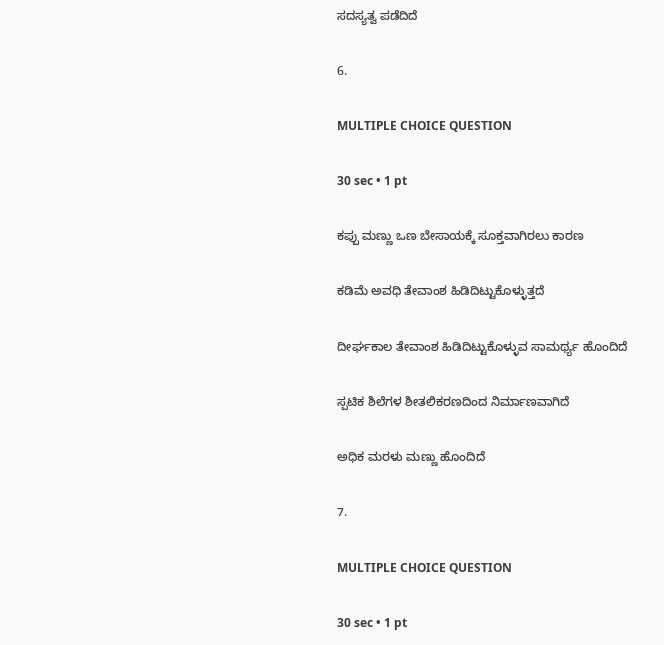ಸದಸ್ಯತ್ವ ಪಡೆದಿದೆ

6.

MULTIPLE CHOICE QUESTION

30 sec • 1 pt

ಕಪ್ಪು ಮಣ್ಣು ಒಣ ಬೇಸಾಯಕ್ಕೆ ಸೂಕ್ತವಾಗಿರಲು ಕಾರಣ

ಕಡಿಮೆ ಅವಧಿ ತೇವಾಂಶ ಹಿಡಿದಿಟ್ಟುಕೊಳ್ಳುತ್ತದೆ

ದೀರ್ಘಕಾಲ ತೇವಾಂಶ ಹಿಡಿದಿಟ್ಟುಕೊಳ್ಳುವ ಸಾಮರ್ಥ್ಯ ಹೊಂದಿದೆ

ಸ್ಪಟಿಕ ಶಿಲೆಗಳ ಶೀತಲಿಕರಣದಿಂದ ನಿರ್ಮಾಣವಾಗಿದೆ

ಅಧಿಕ ಮರಳು ಮಣ್ಣು ಹೊಂದಿದೆ

7.

MULTIPLE CHOICE QUESTION

30 sec • 1 pt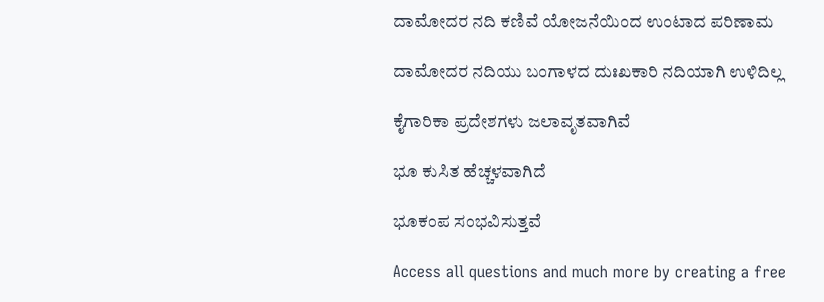ದಾಮೋದರ ನದಿ ಕಣಿವೆ ಯೋಜನೆಯಿಂದ ಉಂಟಾದ ಪರಿಣಾಮ

ದಾಮೋದರ ನದಿಯು ಬಂಗಾಳದ ದುಃಖಕಾರಿ ನದಿಯಾಗಿ ಉಳಿದಿಲ್ಲ

ಕೈಗಾರಿಕಾ ಪ್ರದೇಶಗಳು ಜಲಾವೃತವಾಗಿವೆ

ಭೂ ಕುಸಿತ ಹೆಚ್ಚಳವಾಗಿದೆ

ಭೂಕಂಪ ಸಂಭವಿಸುತ್ತವೆ

Access all questions and much more by creating a free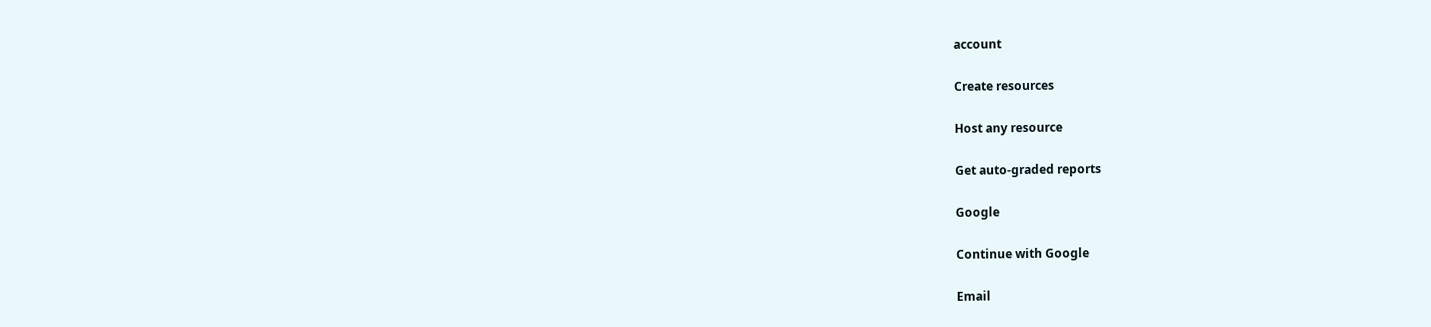account

Create resources

Host any resource

Get auto-graded reports

Google

Continue with Google

Email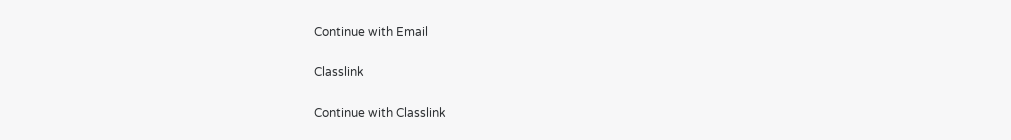Continue with Email

Classlink

Continue with Classlink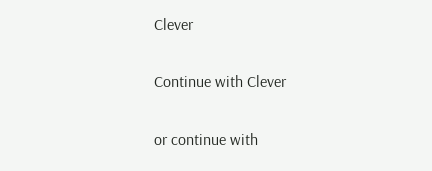Clever

Continue with Clever

or continue with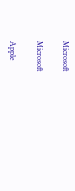Microsoft

Microsoft

Apple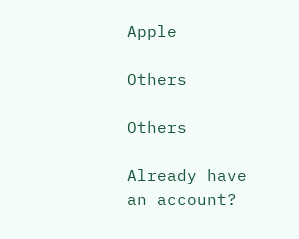Apple

Others

Others

Already have an account?